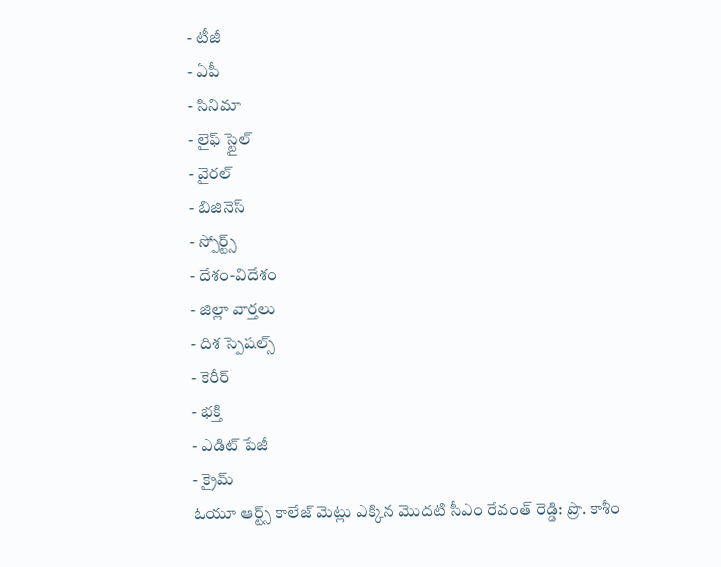- టీజీ
- ఏపీ
- సినిమా
- లైఫ్ స్టైల్
- వైరల్
- బిజినెస్
- స్పోర్ట్స్
- దేశం-విదేశం
- జిల్లా వార్తలు
- దిశ స్పెషల్స్
- కెరీర్
- భక్తి
- ఎడిట్ పేజీ
- క్రైమ్
ఓయూ ఆర్ట్స్ కాలేజ్ మెట్లు ఎక్కిన మొదటి సీఎం రేవంత్ రెడ్డి: ప్రొ. కాశీం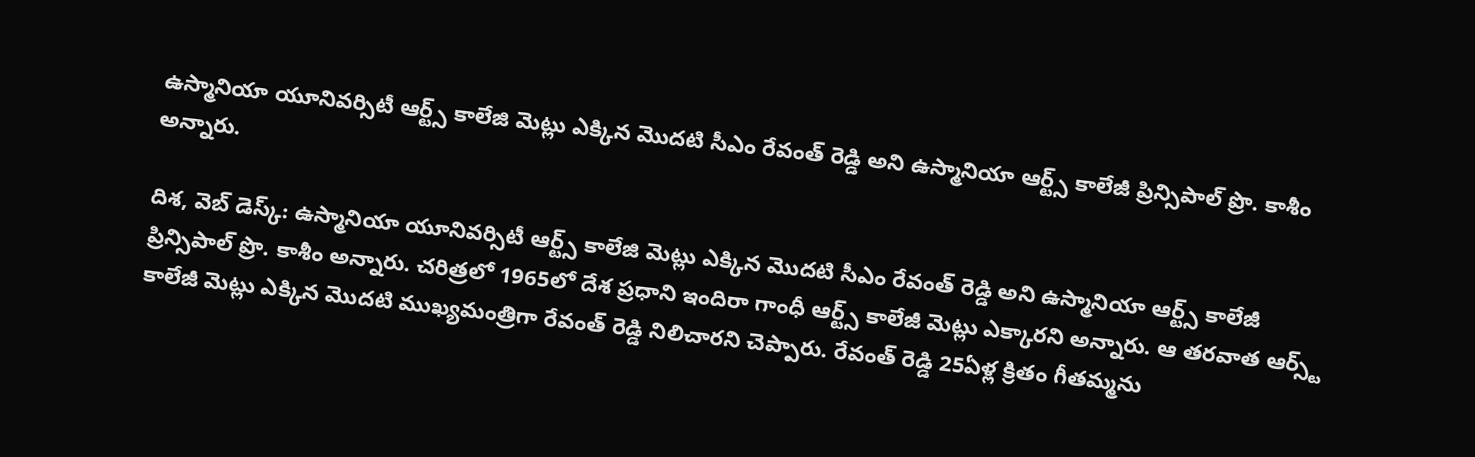ఉస్మానియా యూనివర్సిటీ ఆర్ట్స్ కాలేజి మెట్లు ఎక్కిన మొదటి సీఎం రేవంత్ రెడ్డి అని ఉస్మానియా ఆర్ట్స్ కాలేజీ ప్రిన్సిపాల్ ప్రొ. కాశీం అన్నారు.

దిశ, వెబ్ డెస్క్: ఉస్మానియా యూనివర్సిటీ ఆర్ట్స్ కాలేజి మెట్లు ఎక్కిన మొదటి సీఎం రేవంత్ రెడ్డి అని ఉస్మానియా ఆర్ట్స్ కాలేజీ ప్రిన్సిపాల్ ప్రొ. కాశీం అన్నారు. చరిత్రలో 1965లో దేశ ప్రధాని ఇందిరా గాంధీ ఆర్ట్స్ కాలేజీ మెట్లు ఎక్కారని అన్నారు. ఆ తరవాత ఆర్స్ట్ కాలేజీ మెట్లు ఎక్కిన మొదటి ముఖ్యమంత్రిగా రేవంత్ రెడ్డి నిలిచారని చెప్పారు. రేవంత్ రెడ్డి 25ఏళ్ల క్రితం గీతమ్మను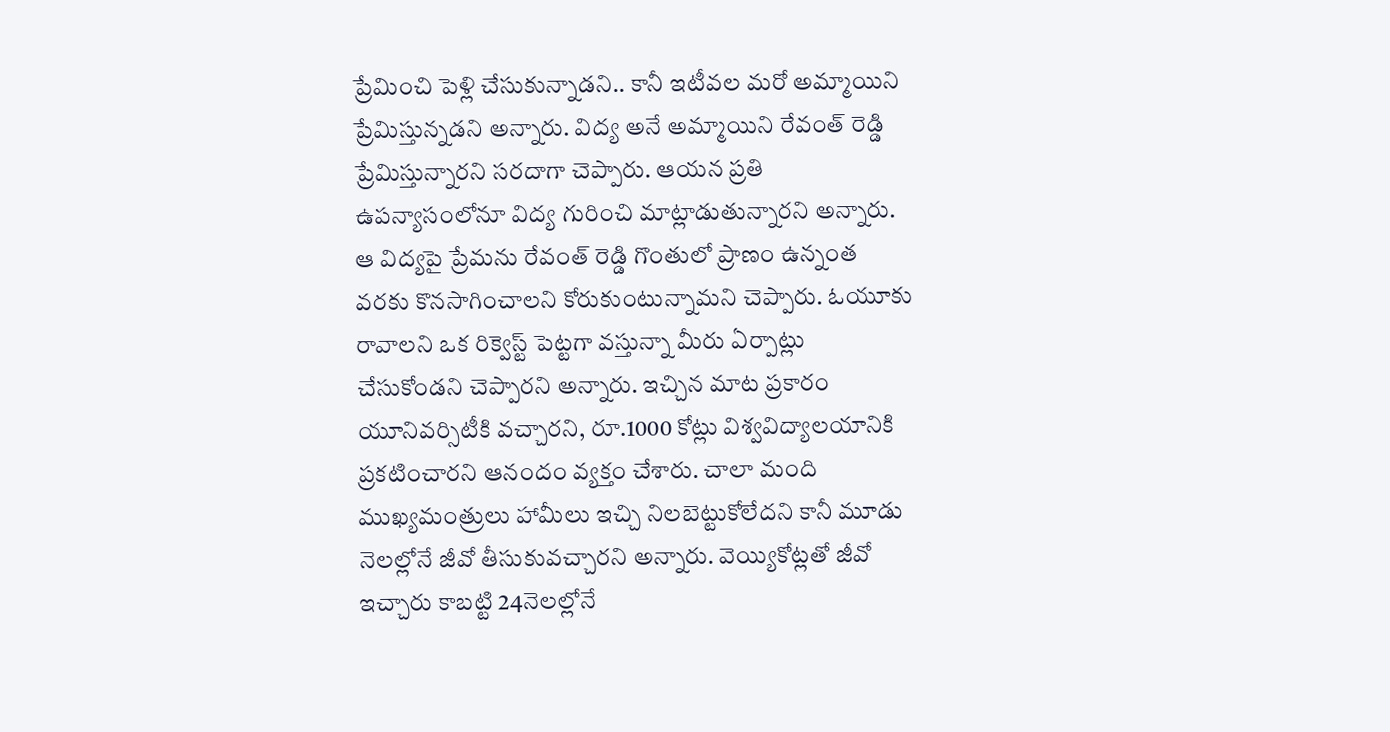ప్రేమించి పెళ్లి చేసుకున్నాడని.. కానీ ఇటీవల మరో అమ్మాయిని ప్రేమిస్తున్నడని అన్నారు. విద్య అనే అమ్మాయిని రేవంత్ రెడ్డి ప్రేమిస్తున్నారని సరదాగా చెప్పారు. ఆయన ప్రతి ఉపన్యాసంలోనూ విద్య గురించి మాట్లాడుతున్నారని అన్నారు.
ఆ విద్యపై ప్రేమను రేవంత్ రెడ్డి గొంతులో ప్రాణం ఉన్నంత వరకు కొనసాగించాలని కోరుకుంటున్నామని చెప్పారు. ఓయూకు రావాలని ఒక రిక్వెస్ట్ పెట్టగా వస్తున్నా మీరు ఏర్పాట్లు చేసుకోండని చెప్పారని అన్నారు. ఇచ్చిన మాట ప్రకారం యూనివర్సిటీకి వచ్చారని, రూ.1000 కోట్లు విశ్వవిద్యాలయానికి ప్రకటించారని ఆనందం వ్యక్తం చేశారు. చాలా మంది ముఖ్యమంత్రులు హామీలు ఇచ్చి నిలబెట్టుకోలేదని కానీ మూడు నెలల్లోనే జీవో తీసుకువచ్చారని అన్నారు. వెయ్యికోట్లతో జీవో ఇచ్చారు కాబట్టి 24నెలల్లోనే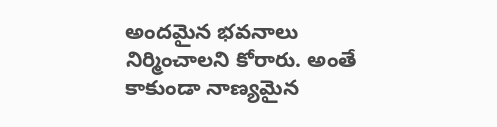అందమైన భవనాలు నిర్మించాలని కోరారు. అంతే కాకుండా నాణ్యమైన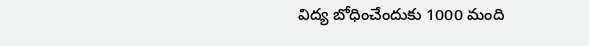విద్య బోధించేందుకు 1000 మంది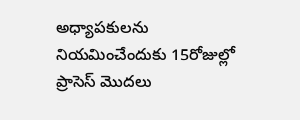అధ్యాపకులను నియమించేందుకు 15రోజుల్లో ప్రాసెస్ మొదలు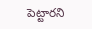పెట్టారని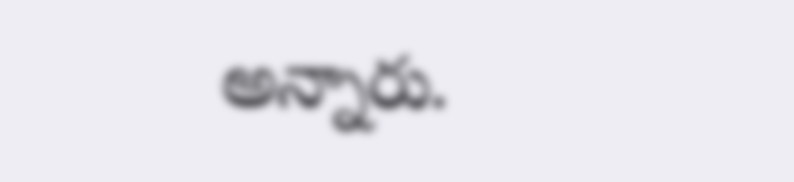అన్నారు.